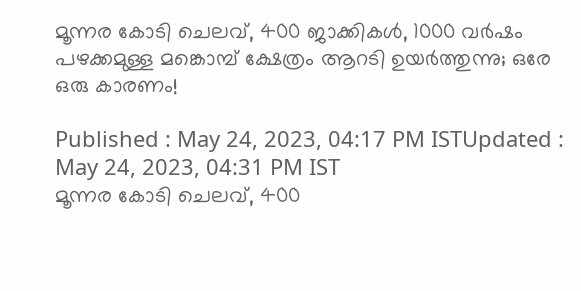മൂന്നര കോടി ചെലവ്, 400 ജാക്കികൾ, 1000 വ‍ർഷം പഴക്കമുള്ള മങ്കൊമ്പ് ക്ഷേത്രം ആറടി ഉയർത്തുന്നു; ഒരേ ഒരു കാരണം!

Published : May 24, 2023, 04:17 PM ISTUpdated : May 24, 2023, 04:31 PM IST
മൂന്നര കോടി ചെലവ്, 400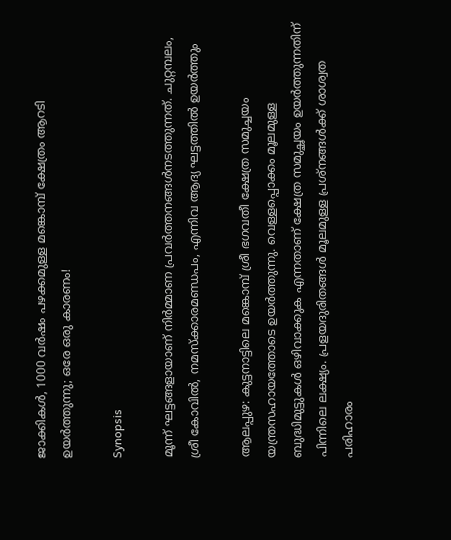ജാക്കികൾ, 1000 വ‍ർഷം പഴക്കമുള്ള മങ്കൊമ്പ് ക്ഷേത്രം ആറടി ഉയർത്തുന്നു; ഒരേ ഒരു കാരണം!

Synopsis

മൂന്ന് ഘട്ടങ്ങളായാണ് നിർമ്മാണ പ്രവർത്തനങ്ങൾനടത്തുന്നത്. ചുറ്റമ്പലം, ശ്രീ കോവിൽ, നമസ്ക്കാരമണ്ഡപം, എന്നിവ ആദ്യ ഘട്ടത്തിൽ ഉയർത്തും

ആലപ്പുഴ: കുട്ടനാട്ടിലെ മങ്കൊമ്പ് ശ്രീ ഭഗവതീ ക്ഷേത്ര സമുച്ചയം യന്ത്രസഹായത്തോടെ ഉയർത്തുന്നു. വെള്ളപ്പൊക്കം മൂലമുള്ള ബുദ്ധിമുട്ടുകൾ ഒഴിവാക്കുക എന്നതാണ് ക്ഷേത്ര സമുച്ഛയം ഉയർത്തുന്നതിന് പിന്നിലെ ലക്ഷ്യം. പ്രളയദുരിതങ്ങൾ മൂലമുള്ള പ്രശ്നങ്ങൾക്ക് ശാശ്വത പരിഹാരം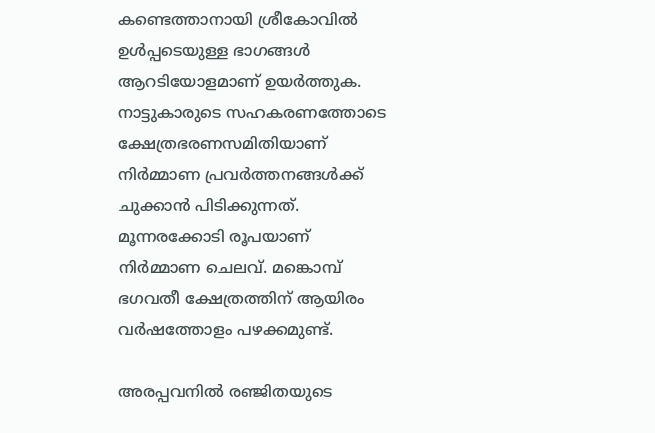കണ്ടെത്താനായി ശ്രീകോവിൽ ഉൾപ്പടെയുള്ള ഭാഗങ്ങൾ ആറടിയോളമാണ് ഉയർത്തുക. നാട്ടുകാരുടെ സഹകരണത്തോടെ ക്ഷേത്രഭരണസമിതിയാണ് നിർമ്മാണ പ്രവർത്തനങ്ങൾക്ക് ചുക്കാൻ പിടിക്കുന്നത്. മൂന്നരക്കോടി രൂപയാണ് നിർമ്മാണ ചെലവ്. മങ്കൊമ്പ് ഭഗവതീ ക്ഷേത്രത്തിന് ആയിരം വർഷത്തോളം പഴക്കമുണ്ട്.

അരപ്പവനിൽ രഞ്ജിതയുടെ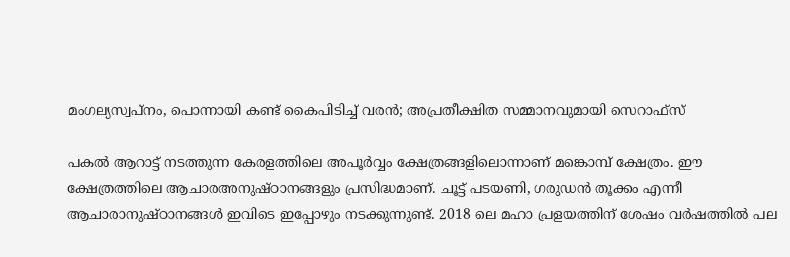മംഗല്യസ്വപ്നം, പൊന്നായി കണ്ട് കൈപിടിച്ച് വരൻ; അപ്രതീക്ഷിത സമ്മാനവുമായി സെറാഫ്‌സ്

പകൽ ആറാട്ട് നടത്തുന്ന കേരളത്തിലെ അപൂർവ്വം ക്ഷേത്രങ്ങളിലൊന്നാണ് മങ്കൊമ്പ് ക്ഷേത്രം. ഈ ക്ഷേത്രത്തിലെ ആചാരഅനുഷ്ഠാനങ്ങളും പ്രസിദ്ധമാണ്. ചൂട്ട് പടയണി, ഗരുഡൻ തൂക്കം എന്നീ ആചാരാനുഷ്ഠാനങ്ങൾ ഇവിടെ ഇപ്പോഴും നടക്കുന്നുണ്ട്. 2018 ലെ മഹാ പ്രളയത്തിന് ശേഷം വർഷത്തിൽ പല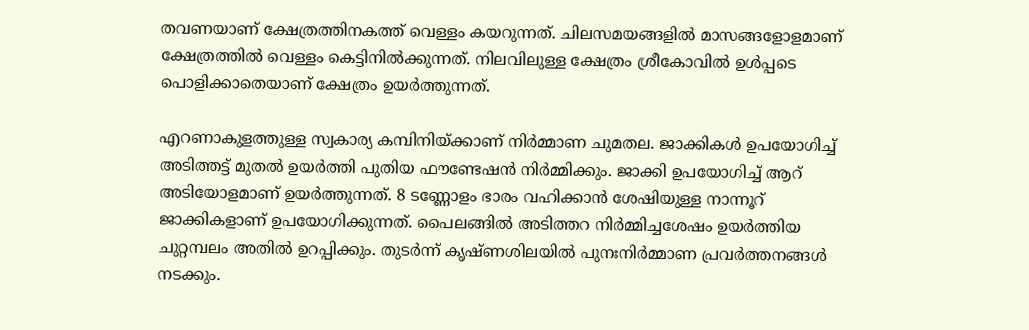തവണയാണ് ക്ഷേത്രത്തിനകത്ത് വെള്ളം കയറുന്നത്. ചിലസമയങ്ങളിൽ മാസങ്ങളോളമാണ് ക്ഷേത്രത്തിൽ വെള്ളം കെട്ടിനിൽക്കുന്നത്. നിലവിലുള്ള ക്ഷേത്രം ശ്രീകോവിൽ ഉൾപ്പടെ പൊളിക്കാതെയാണ് ക്ഷേത്രം ഉയർത്തുന്നത്.

എറണാകുളത്തുള്ള സ്വകാര്യ കമ്പിനിയ്ക്കാണ് നിർമ്മാണ ചുമതല. ജാക്കികൾ ഉപയോഗിച്ച് അടിത്തട്ട് മുതൽ ഉയർത്തി പുതിയ ഫൗണ്ടേഷൻ നിർമ്മിക്കും. ജാക്കി ഉപയോഗിച്ച് ആറ് അടിയോളമാണ് ഉയർത്തുന്നത്. 8 ടണ്ണോളം ഭാരം വഹിക്കാൻ ശേഷിയുള്ള നാന്നൂറ് ജാക്കികളാണ് ഉപയോഗിക്കുന്നത്. പൈലങ്ങിൽ അടിത്തറ നിർമ്മിച്ചശേഷം ഉയർത്തിയ ചുറ്റമ്പലം അതിൽ ഉറപ്പിക്കും. തുടർന്ന് കൃഷ്ണശിലയിൽ പുനഃനിർമ്മാണ പ്രവർത്തനങ്ങൾ നടക്കും.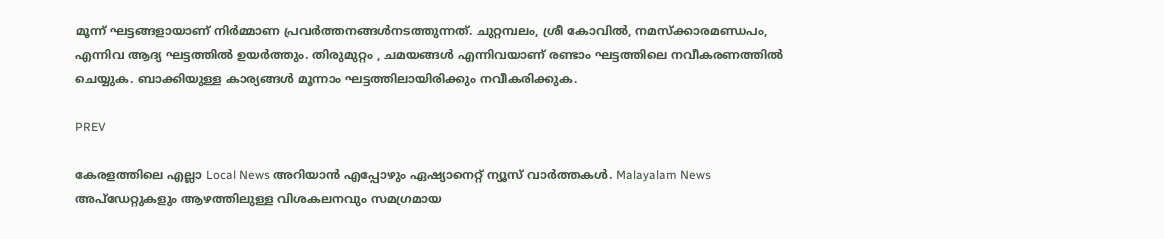മൂന്ന് ഘട്ടങ്ങളായാണ് നിർമ്മാണ പ്രവർത്തനങ്ങൾനടത്തുന്നത്. ചുറ്റമ്പലം, ശ്രീ കോവിൽ, നമസ്ക്കാരമണ്ഡപം, എന്നിവ ആദ്യ ഘട്ടത്തിൽ ഉയർത്തും. തിരുമുറ്റം , ചമയങ്ങൾ എന്നിവയാണ് രണ്ടാം ഘട്ടത്തിലെ നവീകരണത്തിൽ ചെയ്യുക. ബാക്കിയുള്ള കാര്യങ്ങൾ മൂന്നാം ഘട്ടത്തിലായിരിക്കും നവീകരിക്കുക.

PREV

കേരളത്തിലെ എല്ലാ Local News അറിയാൻ എപ്പോഴും ഏഷ്യാനെറ്റ് ന്യൂസ് വാർത്തകൾ. Malayalam News  അപ്‌ഡേറ്റുകളും ആഴത്തിലുള്ള വിശകലനവും സമഗ്രമായ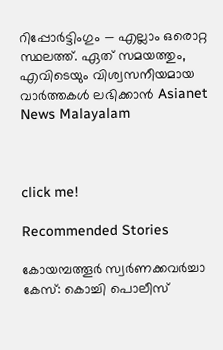റിപ്പോർട്ടിംഗും — എല്ലാം ഒരൊറ്റ സ്ഥലത്ത്. ഏത് സമയത്തും, എവിടെയും വിശ്വസനീയമായ വാർത്തകൾ ലഭിക്കാൻ Asianet News Malayalam



click me!

Recommended Stories

കോയമ്പത്തൂര്‍ സ്വര്‍ണക്കവര്‍ച്ചാ കേസ്: കൊച്ചി പൊലീസ്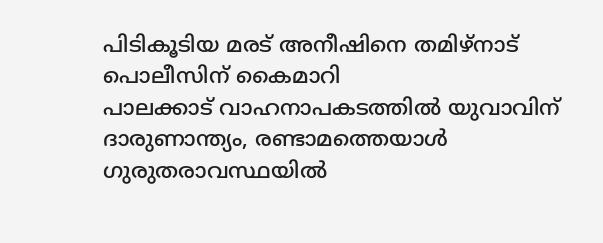പിടികൂടിയ മരട് അനീഷിനെ തമിഴ്നാട് പൊലീസിന് കൈമാറി
പാലക്കാട് വാഹനാപകടത്തിൽ യുവാവിന് ദാരുണാന്ത്യം, രണ്ടാമത്തെയാൾ ഗുരുതരാവസ്ഥയിൽ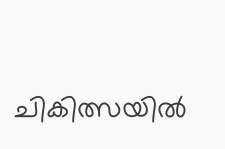ചികിത്സയിൽ